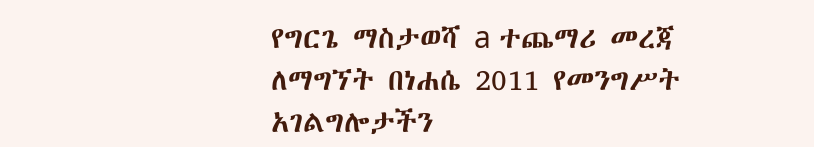የግርጌ ማስታወሻ a ተጨማሪ መረጃ ለማግኘት በነሐሴ 2011 የመንግሥት አገልግሎታችን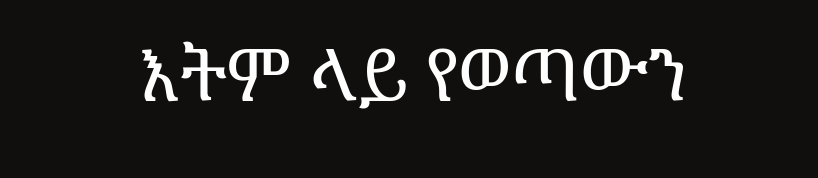እትም ላይ የወጣውን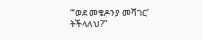“‘ወደ መቄዶንያ መሻገር’ ትችላለህ?”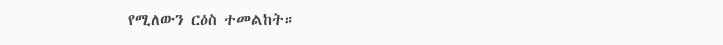የሚለውን ርዕስ ተመልከት።